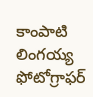కాంపాటి లింగయ్య ఫోటోగ్రాఫర్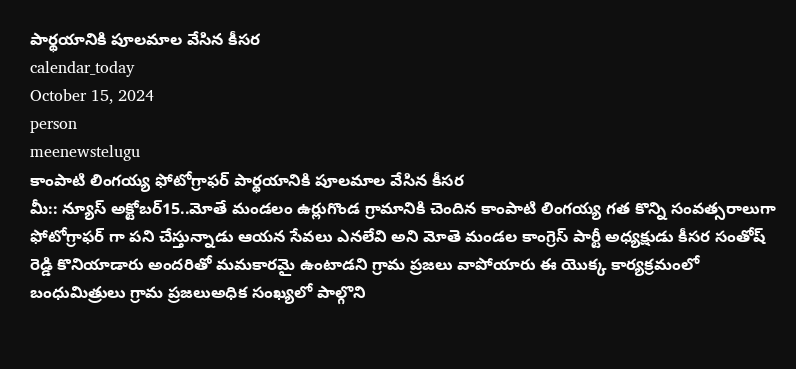పార్థయానికి పూలమాల వేసిన కీసర
calendar_today
October 15, 2024
person
meenewstelugu
కాంపాటి లింగయ్య ఫోటోగ్రాఫర్ పార్థయానికి పూలమాల వేసిన కీసర
మీ:: న్యూస్ అక్టోబర్15..మోతే మండలం ఉర్లుగొండ గ్రామానికి చెందిన కాంపాటి లింగయ్య గత కొన్ని సంవత్సరాలుగా ఫోటోగ్రాఫర్ గా పని చేస్తున్నాడు ఆయన సేవలు ఎనలేవి అని మోతె మండల కాంగ్రెస్ పార్టీ అధ్యక్షుడు కీసర సంతోష్ రెడ్డి కొనియాడారు అందరితో మమకారమై ఉంటాడని గ్రామ ప్రజలు వాపోయారు ఈ యొక్క కార్యక్రమంలో బంధుమిత్రులు గ్రామ ప్రజలుఅధిక సంఖ్యలో పాల్గొని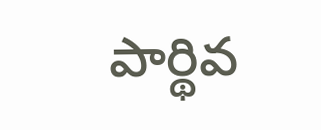పార్థివ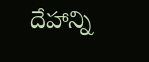దేహాన్ని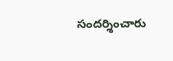సందర్శించారు